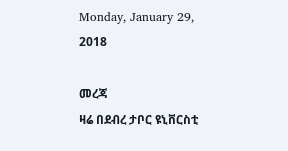Monday, January 29, 2018

መረጃ
ዛሬ በደብረ ታቦር ዩኒቨርስቲ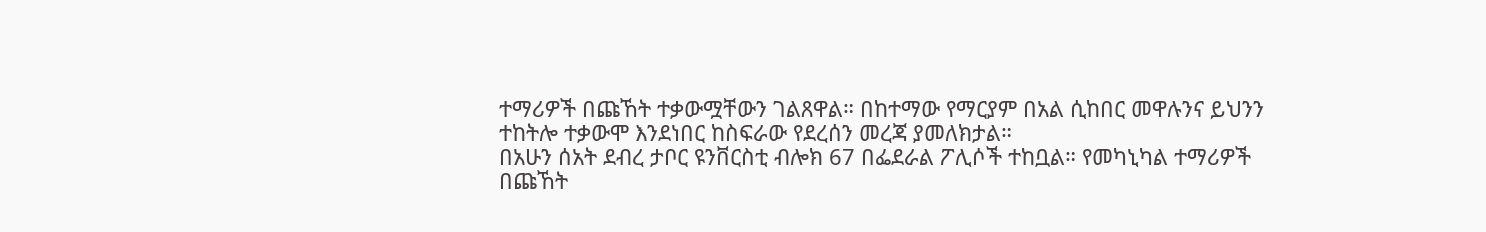ተማሪዎች በጩኸት ተቃውሟቸውን ገልጸዋል። በከተማው የማርያም በአል ሲከበር መዋሉንና ይህንን ተከትሎ ተቃውሞ እንደነበር ከስፍራው የደረሰን መረጃ ያመለክታል።
በአሁን ሰአት ደብረ ታቦር ዩንቨርስቲ ብሎክ 67 በፌደራል ፖሊሶች ተከቧል። የመካኒካል ተማሪዎች በጩኸት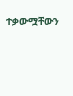ተቃውሟቸውን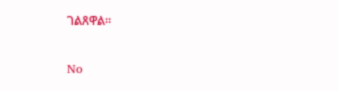ገልጸዋል።

No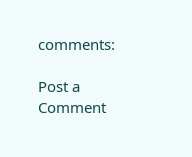comments:

Post a Comment